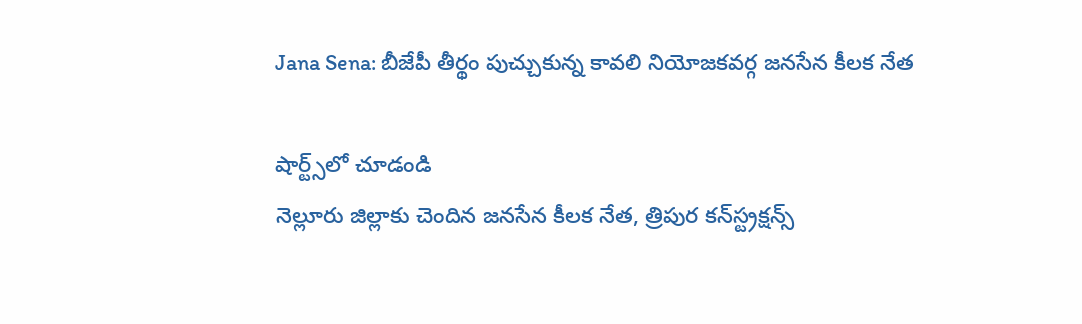Jana Sena: బీజేపీ తీర్థం పుచ్చుకున్న కావలి నియోజకవర్గ జనసేన కీలక నేత

షార్ట్స్‌లో చూడండి
నెల్లూరు జిల్లాకు చెందిన జనసేన కీలక నేత, త్రిపుర కన్‌స్ట్రక్షన్స్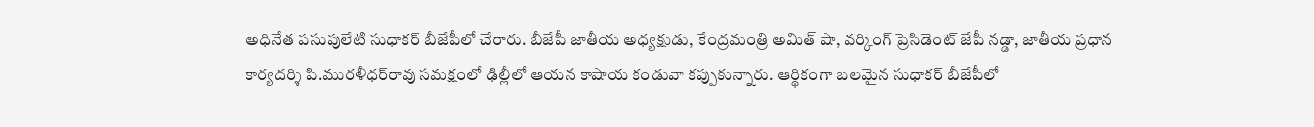అధినేత పసుపులేటి సుధాకర్ బీజేపీలో చేరారు. బీజేపీ జాతీయ అధ్యక్షుడు, కేంద్రమంత్రి అమిత్ షా, వర్కింగ్ ప్రెసిడెంట్ జేపీ నడ్డా, జాతీయ ప్రధాన కార్యదర్శి పి.మురళీధర్‌రావు సమక్షంలో ఢిల్లీలో ఆయన కాషాయ కండువా కప్పుకున్నారు. ఆర్థికంగా బలమైన సుధాకర్ బీజేపీలో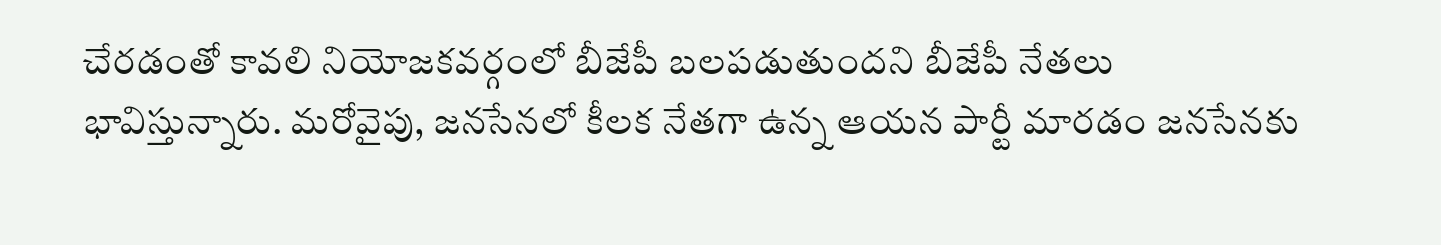చేరడంతో కావలి నియోజకవర్గంలో బీజేపీ బలపడుతుందని బీజేపీ నేతలు భావిస్తున్నారు. మరోవైపు, జనసేనలో కీలక నేతగా ఉన్న ఆయన పార్టీ మారడం జనసేనకు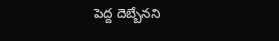పెద్ద దెబ్బేనని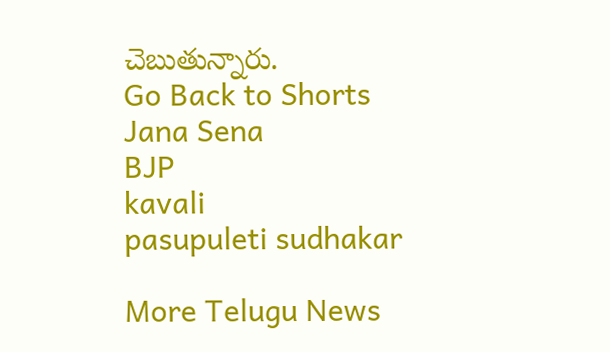చెబుతున్నారు.
Go Back to Shorts
Jana Sena
BJP
kavali
pasupuleti sudhakar

More Telugu News